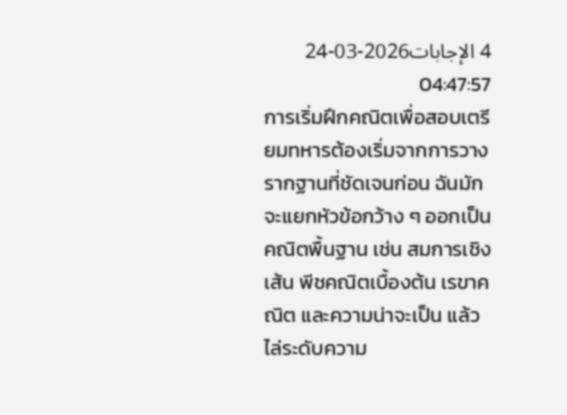4 الإجابات2026-03-24 04:47:57
การเริ่มฝึกคณิตเพื่อสอบเตรียมทหารต้องเริ่มจากการวางรากฐานที่ชัดเจนก่อน ฉันมักจะแยกหัวข้อกว้าง ๆ ออกเป็นคณิตพื้นฐาน เช่น สมการเชิงเส้น พีชคณิตเบื้องต้น เรขาคณิต และความน่าจะเป็น แล้วไล่ระดับความ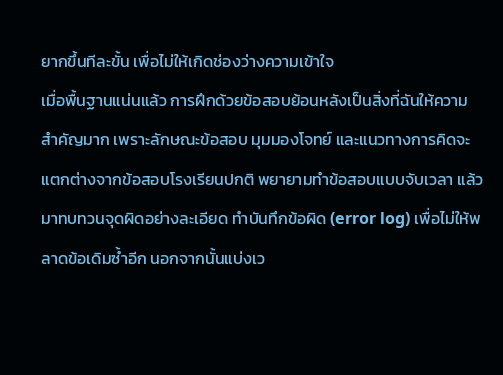ยากขึ้นทีละขั้น เพื่อไม่ให้เกิดช่องว่างความเข้าใจ
เมื่อพื้นฐานแน่นแล้ว การฝึกด้วยข้อสอบย้อนหลังเป็นสิ่งที่ฉันให้ความสำคัญมาก เพราะลักษณะข้อสอบ มุมมองโจทย์ และแนวทางการคิดจะแตกต่างจากข้อสอบโรงเรียนปกติ พยายามทำข้อสอบแบบจับเวลา แล้วมาทบทวนจุดผิดอย่างละเอียด ทำบันทึกข้อผิด (error log) เพื่อไม่ให้พลาดข้อเดิมซ้ำอีก นอกจากนั้นแบ่งเว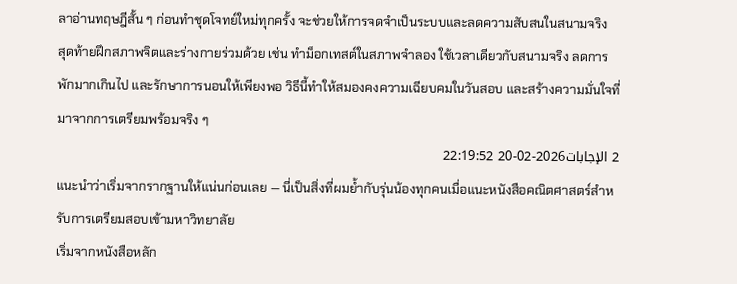ลาอ่านทฤษฎีสั้น ๆ ก่อนทำชุดโจทย์ใหม่ทุกครั้ง จะช่วยให้การจดจำเป็นระบบและลดความสับสนในสนามจริง
สุดท้ายฝึกสภาพจิตและร่างกายร่วมด้วย เช่น ทำม็อกเทสต์ในสภาพจำลอง ใช้เวลาเดียวกับสนามจริง ลดการพักมากเกินไป และรักษาการนอนให้เพียงพอ วิธีนี้ทำให้สมองคงความเฉียบคมในวันสอบ และสร้างความมั่นใจที่มาจากการเตรียมพร้อมจริง ๆ
2 الإجابات2026-02-20 22:19:52
แนะนำว่าเริ่มจากรากฐานให้แน่นก่อนเลย — นี่เป็นสิ่งที่ผมย้ำกับรุ่นน้องทุกคนเมื่อแนะหนังสือคณิตศาสตร์สำหรับการเตรียมสอบเข้ามหาวิทยาลัย
เริ่มจากหนังสือหลัก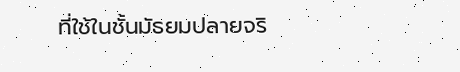ที่ใช้ในชั้นมัธยมปลายจริ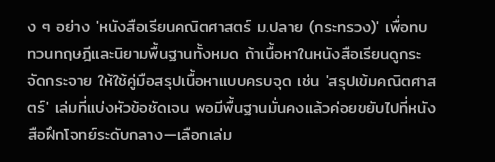ง ๆ อย่าง 'หนังสือเรียนคณิตศาสตร์ ม.ปลาย (กระทรวง)' เพื่อทบทวนทฤษฎีและนิยามพื้นฐานทั้งหมด ถ้าเนื้อหาในหนังสือเรียนดูกระจัดกระจาย ให้ใช้คู่มือสรุปเนื้อหาแบบครบจุด เช่น 'สรุปเข้มคณิตศาสตร์' เล่มที่แบ่งหัวข้อชัดเจน พอมีพื้นฐานมั่นคงแล้วค่อยขยับไปที่หนังสือฝึกโจทย์ระดับกลาง—เลือกเล่ม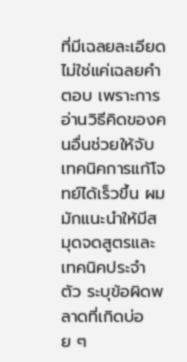ที่มีเฉลยละเอียด ไม่ใช่แค่เฉลยคำตอบ เพราะการอ่านวิธีคิดของคนอื่นช่วยให้จับเทคนิคการแก้โจทย์ได้เร็วขึ้น ผมมักแนะนำให้มีสมุดจดสูตรและเทคนิคประจำตัว ระบุข้อผิดพลาดที่เกิดบ่อย ๆ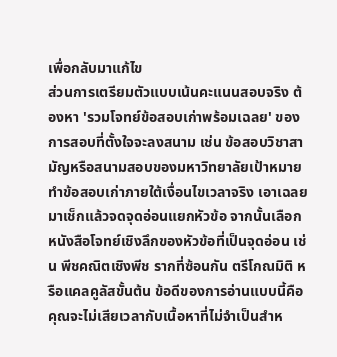เพื่อกลับมาแก้ไข
ส่วนการเตรียมตัวแบบเน้นคะแนนสอบจริง ต้องหา 'รวมโจทย์ข้อสอบเก่าพร้อมเฉลย' ของการสอบที่ตั้งใจจะลงสนาม เช่น ข้อสอบวิชาสามัญหรือสนามสอบของมหาวิทยาลัยเป้าหมาย ทำข้อสอบเก่าภายใต้เงื่อนไขเวลาจริง เอาเฉลยมาเช็กแล้วจดจุดอ่อนแยกหัวข้อ จากนั้นเลือกหนังสือโจทย์เชิงลึกของหัวข้อที่เป็นจุดอ่อน เช่น พีชคณิตเชิงพีช รากที่ซ้อนกัน ตรีโกณมิติ หรือแคลคูลัสขั้นต้น ข้อดีของการอ่านแบบนี้คือคุณจะไม่เสียเวลากับเนื้อหาที่ไม่จำเป็นสำห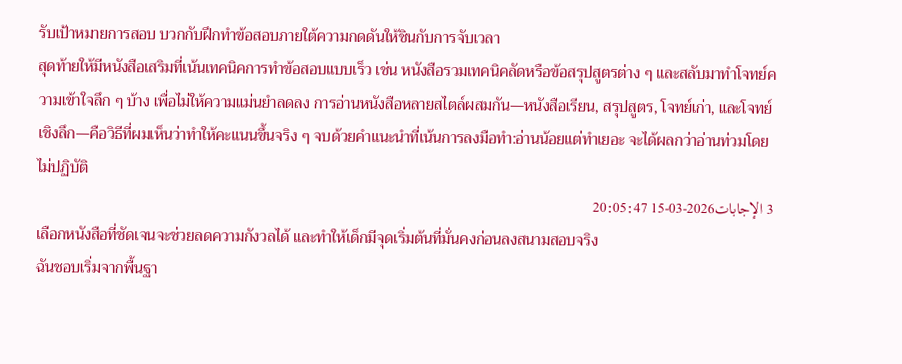รับเป้าหมายการสอบ บวกกับฝึกทำข้อสอบภายใต้ความกดดันให้ชินกับการจับเวลา
สุดท้ายให้มีหนังสือเสริมที่เน้นเทคนิคการทำข้อสอบแบบเร็ว เช่น หนังสือรวมเทคนิคลัดหรือข้อสรุปสูตรต่าง ๆ และสลับมาทำโจทย์ความเข้าใจลึก ๆ บ้าง เพื่อไม่ให้ความแม่นยำลดลง การอ่านหนังสือหลายสไตล์ผสมกัน—หนังสือเรียน, สรุปสูตร, โจทย์เก่า, และโจทย์เชิงลึก—คือวิธีที่ผมเห็นว่าทำให้คะแนนขึ้นจริง ๆ จบด้วยคำแนะนำที่เน้นการลงมือทำ:อ่านน้อยแต่ทำเยอะ จะได้ผลกว่าอ่านท่วมโดยไม่ปฏิบัติ
3 الإجابات2026-03-15 20:05:47
เลือกหนังสือที่ชัดเจนจะช่วยลดความกังวลได้ และทำให้เด็กมีจุดเริ่มต้นที่มั่นคงก่อนลงสนามสอบจริง
ฉันชอบเริ่มจากพื้นฐา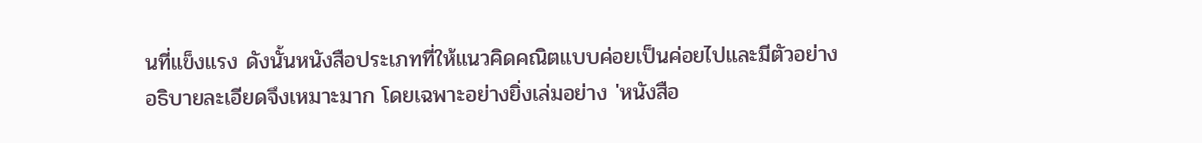นที่แข็งแรง ดังนั้นหนังสือประเภทที่ให้แนวคิดคณิตแบบค่อยเป็นค่อยไปและมีตัวอย่างอธิบายละเอียดจึงเหมาะมาก โดยเฉพาะอย่างยิ่งเล่มอย่าง 'หนังสือ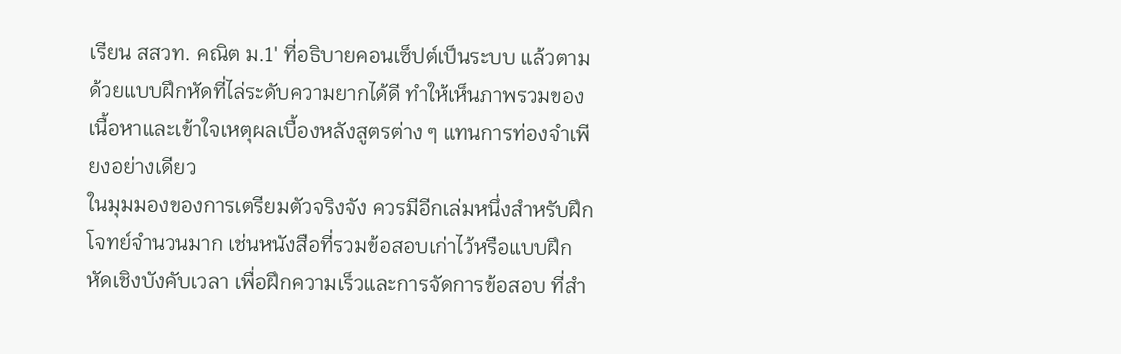เรียน สสวท. คณิต ม.1' ที่อธิบายคอนเซ็ปต์เป็นระบบ แล้วตามด้วยแบบฝึกหัดที่ไล่ระดับความยากได้ดี ทำให้เห็นภาพรวมของเนื้อหาและเข้าใจเหตุผลเบื้องหลังสูตรต่าง ๆ แทนการท่องจำเพียงอย่างเดียว
ในมุมมองของการเตรียมตัวจริงจัง ควรมีอีกเล่มหนึ่งสำหรับฝึกโจทย์จำนวนมาก เช่นหนังสือที่รวมข้อสอบเก่าไว้หรือแบบฝึกหัดเชิงบังคับเวลา เพื่อฝึกความเร็วและการจัดการข้อสอบ ที่สำ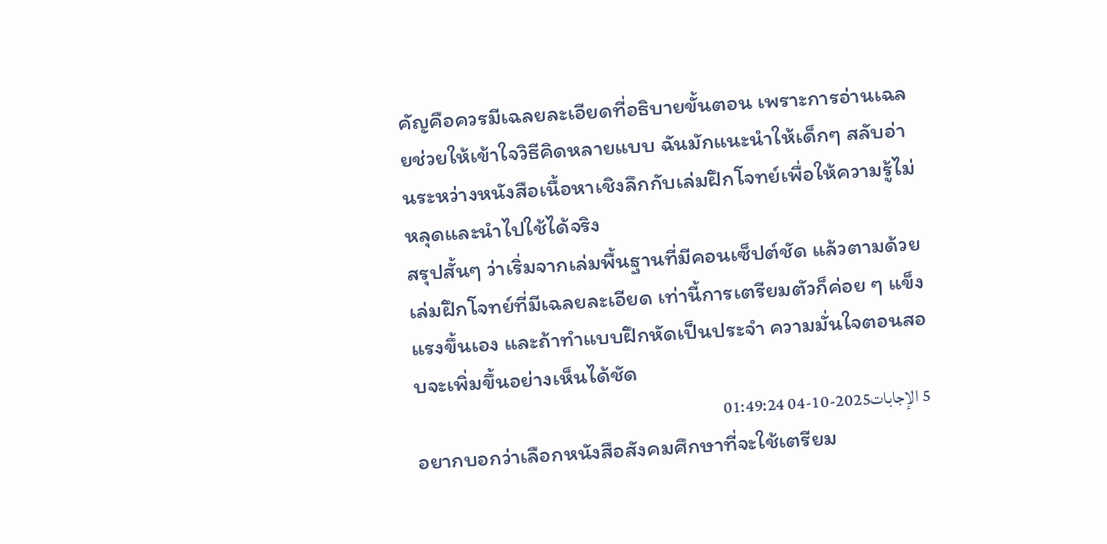คัญคือควรมีเฉลยละเอียดที่อธิบายขั้นตอน เพราะการอ่านเฉลยช่วยให้เข้าใจวิธีคิดหลายแบบ ฉันมักแนะนำให้เด็กๆ สลับอ่านระหว่างหนังสือเนื้อหาเชิงลึกกับเล่มฝึกโจทย์เพื่อให้ความรู้ไม่หลุดและนำไปใช้ได้จริง
สรุปสั้นๆ ว่าเริ่มจากเล่มพื้นฐานที่มีคอนเซ็ปต์ชัด แล้วตามด้วยเล่มฝึกโจทย์ที่มีเฉลยละเอียด เท่านี้การเตรียมตัวก็ค่อย ๆ แข็งแรงขึ้นเอง และถ้าทำแบบฝึกหัดเป็นประจำ ความมั่นใจตอนสอบจะเพิ่มขึ้นอย่างเห็นได้ชัด
5 الإجابات2025-10-04 01:49:24
อยากบอกว่าเลือกหนังสือสังคมศึกษาที่จะใช้เตรียม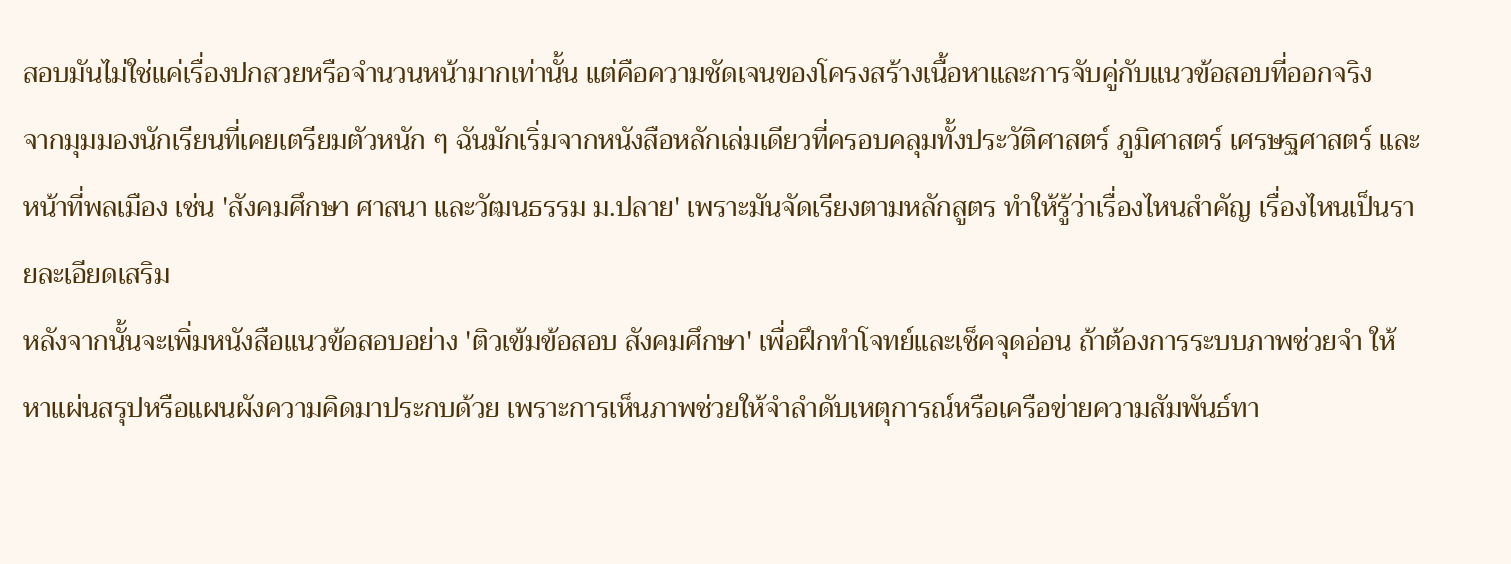สอบมันไม่ใช่แค่เรื่องปกสวยหรือจำนวนหน้ามากเท่านั้น แต่คือความชัดเจนของโครงสร้างเนื้อหาและการจับคู่กับแนวข้อสอบที่ออกจริง
จากมุมมองนักเรียนที่เคยเตรียมตัวหนัก ๆ ฉันมักเริ่มจากหนังสือหลักเล่มเดียวที่ครอบคลุมทั้งประวัติศาสตร์ ภูมิศาสตร์ เศรษฐศาสตร์ และหน้าที่พลเมือง เช่น 'สังคมศึกษา ศาสนา และวัฒนธรรม ม.ปลาย' เพราะมันจัดเรียงตามหลักสูตร ทำให้รู้ว่าเรื่องไหนสำคัญ เรื่องไหนเป็นรายละเอียดเสริม
หลังจากนั้นจะเพิ่มหนังสือแนวข้อสอบอย่าง 'ติวเข้มข้อสอบ สังคมศึกษา' เพื่อฝึกทำโจทย์และเช็คจุดอ่อน ถ้าต้องการระบบภาพช่วยจำ ให้หาแผ่นสรุปหรือแผนผังความคิดมาประกบด้วย เพราะการเห็นภาพช่วยให้จำลำดับเหตุการณ์หรือเครือข่ายความสัมพันธ์ทา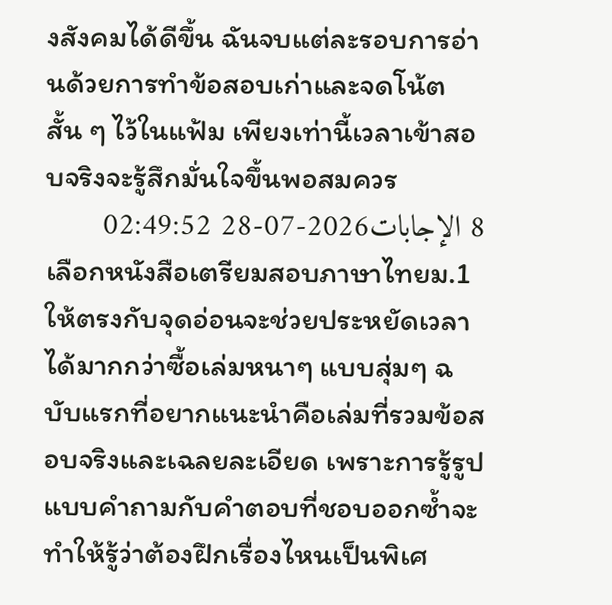งสังคมได้ดีขึ้น ฉันจบแต่ละรอบการอ่านด้วยการทำข้อสอบเก่าและจดโน้ตสั้น ๆ ไว้ในแฟ้ม เพียงเท่านี้เวลาเข้าสอบจริงจะรู้สึกมั่นใจขึ้นพอสมควร
8 الإجابات2026-07-28 02:49:52
เลือกหนังสือเตรียมสอบภาษาไทยม.1 ให้ตรงกับจุดอ่อนจะช่วยประหยัดเวลาได้มากกว่าซื้อเล่มหนาๆ แบบสุ่มๆ ฉบับแรกที่อยากแนะนำคือเล่มที่รวมข้อสอบจริงและเฉลยละเอียด เพราะการรู้รูปแบบคำถามกับคำตอบที่ชอบออกซ้ำจะทำให้รู้ว่าต้องฝึกเรื่องไหนเป็นพิเศ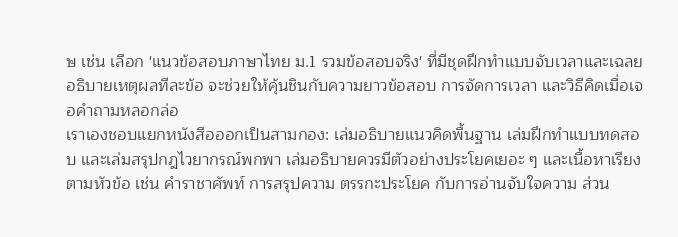ษ เช่น เลือก 'แนวข้อสอบภาษาไทย ม.1 รวมข้อสอบจริง' ที่มีชุดฝึกทำแบบจับเวลาและเฉลยอธิบายเหตุผลทีละข้อ จะช่วยให้คุ้นชินกับความยาวข้อสอบ การจัดการเวลา และวิธีคิดเมื่อเจอคำถามหลอกล่อ
เราเองชอบแยกหนังสือออกเป็นสามกอง: เล่มอธิบายแนวคิดพื้นฐาน เล่มฝึกทำแบบทดสอบ และเล่มสรุปกฎไวยากรณ์พกพา เล่มอธิบายควรมีตัวอย่างประโยคเยอะ ๆ และเนื้อหาเรียงตามหัวข้อ เช่น คำราชาศัพท์ การสรุปความ ตรรกะประโยค กับการอ่านจับใจความ ส่วน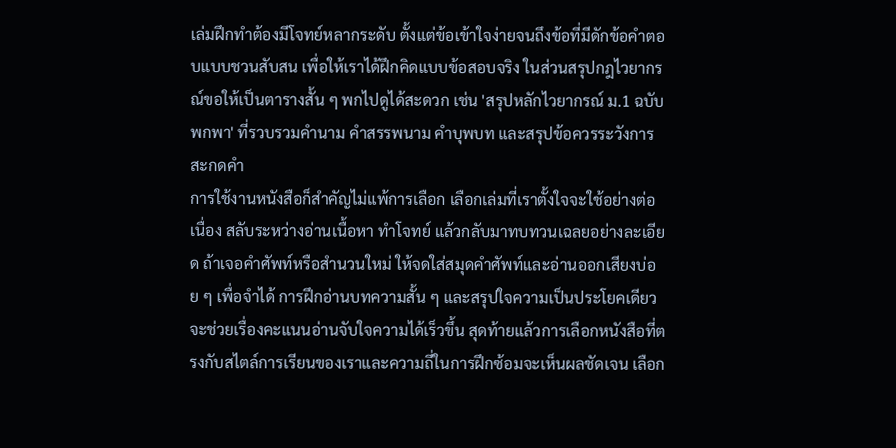เล่มฝึกทำต้องมีโจทย์หลากระดับ ตั้งแต่ข้อเข้าใจง่ายจนถึงข้อที่มีดักข้อคำตอบแบบชวนสับสน เพื่อให้เราได้ฝึกคิดแบบข้อสอบจริง ในส่วนสรุปกฎไวยากรณ์ขอให้เป็นตารางสั้น ๆ พกไปดูได้สะดวก เช่น 'สรุปหลักไวยากรณ์ ม.1 ฉบับพกพา' ที่รวบรวมคำนาม คำสรรพนาม คำบุพบท และสรุปข้อควรระวังการสะกดคำ
การใช้งานหนังสือก็สำคัญไม่แพ้การเลือก เลือกเล่มที่เราตั้งใจจะใช้อย่างต่อเนื่อง สลับระหว่างอ่านเนื้อหา ทำโจทย์ แล้วกลับมาทบทวนเฉลยอย่างละเอียด ถ้าเจอคำศัพท์หรือสำนวนใหม่ ให้จดใส่สมุดคำศัพท์และอ่านออกเสียงบ่อย ๆ เพื่อจำได้ การฝึกอ่านบทความสั้น ๆ และสรุปใจความเป็นประโยคเดียวจะช่วยเรื่องคะแนนอ่านจับใจความได้เร็วขึ้น สุดท้ายแล้วการเลือกหนังสือที่ตรงกับสไตล์การเรียนของเราและความถี่ในการฝึกซ้อมจะเห็นผลชัดเจน เลือก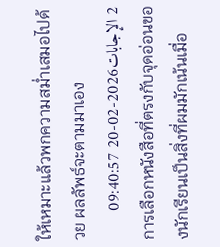ให้เหมาะแล้วพกความสม่ำเสมอไปด้วย ผลลัพธ์จะตามมาเอง
2 الإجابات2026-02-20 09:40:57
การเลือกหนังสือที่ตรงกับจุดอ่อนของนักเรียนเป็นสิ่งที่ผมมักเน้นเมื่อ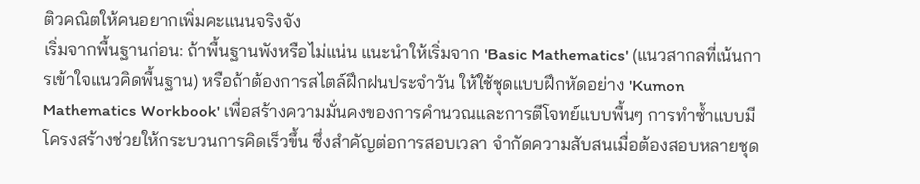ติวคณิตให้คนอยากเพิ่มคะแนนจริงจัง
เริ่มจากพื้นฐานก่อน: ถ้าพื้นฐานพังหรือไม่แน่น แนะนำให้เริ่มจาก 'Basic Mathematics' (แนวสากลที่เน้นการเข้าใจแนวคิดพื้นฐาน) หรือถ้าต้องการสไตล์ฝึกฝนประจำวัน ให้ใช้ชุดแบบฝึกหัดอย่าง 'Kumon Mathematics Workbook' เพื่อสร้างความมั่นคงของการคำนวณและการตีโจทย์แบบพื้นๆ การทำซ้ำแบบมีโครงสร้างช่วยให้กระบวนการคิดเร็วขึ้น ซึ่งสำคัญต่อการสอบเวลา จำกัดความสับสนเมื่อต้องสอบหลายชุด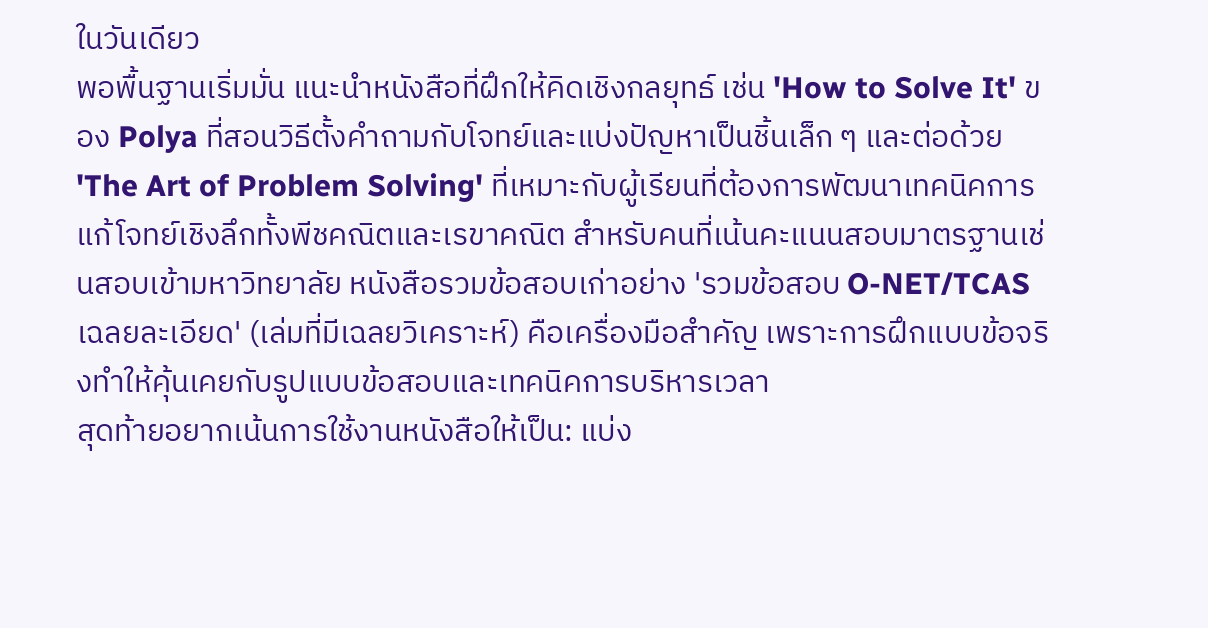ในวันเดียว
พอพื้นฐานเริ่มมั่น แนะนำหนังสือที่ฝึกให้คิดเชิงกลยุทธ์ เช่น 'How to Solve It' ของ Polya ที่สอนวิธีตั้งคำถามกับโจทย์และแบ่งปัญหาเป็นชิ้นเล็ก ๆ และต่อด้วย 'The Art of Problem Solving' ที่เหมาะกับผู้เรียนที่ต้องการพัฒนาเทคนิคการแก้โจทย์เชิงลึกทั้งพีชคณิตและเรขาคณิต สำหรับคนที่เน้นคะแนนสอบมาตรฐานเช่นสอบเข้ามหาวิทยาลัย หนังสือรวมข้อสอบเก่าอย่าง 'รวมข้อสอบ O-NET/TCAS เฉลยละเอียด' (เล่มที่มีเฉลยวิเคราะห์) คือเครื่องมือสำคัญ เพราะการฝึกแบบข้อจริงทำให้คุ้นเคยกับรูปแบบข้อสอบและเทคนิคการบริหารเวลา
สุดท้ายอยากเน้นการใช้งานหนังสือให้เป็น: แบ่ง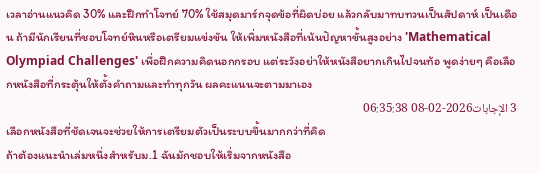เวลาอ่านแนวคิด 30% และฝึกทำโจทย์ 70% ใช้สมุดมาร์กจุดข้อที่ผิดบ่อย แล้วกลับมาทบทวนเป็นสัปดาห์ เป็นเดือน ถ้ามีนักเรียนที่ชอบโจทย์หินหรือเตรียมแข่งขัน ให้เพิ่มหนังสือที่เน้นปัญหาขั้นสูงอย่าง 'Mathematical Olympiad Challenges' เพื่อฝึกความคิดนอกกรอบ แต่ระวังอย่าให้หนังสือยากเกินไปจนท้อ พูดง่ายๆ คือเลือกหนังสือที่กระตุ้นให้ตั้งคำถามและทำทุกวัน ผลคะแนนจะตามมาเอง
3 الإجابات2026-02-08 06:35:38
เลือกหนังสือที่ชัดเจนจะช่วยให้การเตรียมตัวเป็นระบบขึ้นมากกว่าที่คิด
ถ้าต้องแนะนำเล่มหนึ่งสำหรับม.1 ฉันมักชอบให้เริ่มจากหนังสือ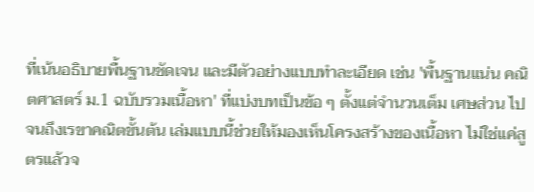ที่เน้นอธิบายพื้นฐานชัดเจน และมีตัวอย่างแบบทำละเอียด เช่น 'พื้นฐานแน่น คณิตศาสตร์ ม.1 ฉบับรวมเนื้อหา' ที่แบ่งบทเป็นข้อ ๆ ตั้งแต่จำนวนเต็ม เศษส่วน ไปจนถึงเรขาคณิตขั้นต้น เล่มแบบนี้ช่วยให้มองเห็นโครงสร้างของเนื้อหา ไม่ใช่แค่สูตรแล้วจ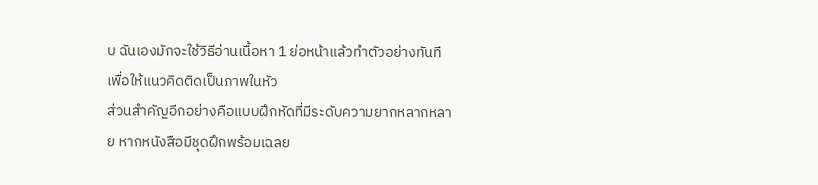บ ฉันเองมักจะใช้วิธีอ่านเนื้อหา 1 ย่อหน้าแล้วทำตัวอย่างทันที เพื่อให้แนวคิดติดเป็นภาพในหัว
ส่วนสำคัญอีกอย่างคือแบบฝึกหัดที่มีระดับความยากหลากหลาย หากหนังสือมีชุดฝึกพร้อมเฉลย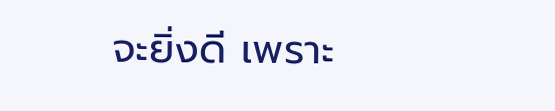จะยิ่งดี เพราะ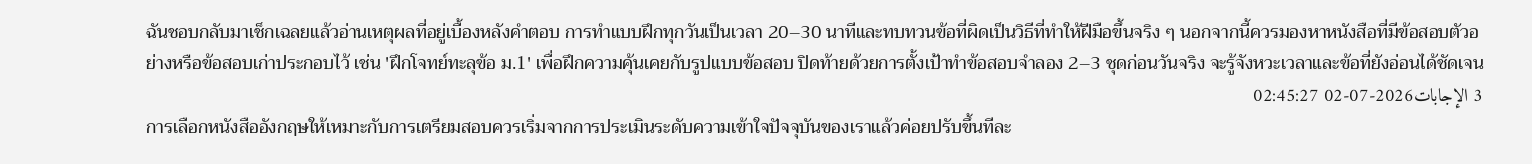ฉันชอบกลับมาเช็กเฉลยแล้วอ่านเหตุผลที่อยู่เบื้องหลังคำตอบ การทำแบบฝึกทุกวันเป็นเวลา 20–30 นาทีและทบทวนข้อที่ผิดเป็นวิธีที่ทำให้ฝีมือขึ้นจริง ๆ นอกจากนี้ควรมองหาหนังสือที่มีข้อสอบตัวอย่างหรือข้อสอบเก่าประกอบไว้ เช่น 'ฝึกโจทย์ทะลุข้อ ม.1' เพื่อฝึกความคุ้นเคยกับรูปแบบข้อสอบ ปิดท้ายด้วยการตั้งเป้าทำข้อสอบจำลอง 2–3 ชุดก่อนวันจริง จะรู้จังหวะเวลาและข้อที่ยังอ่อนได้ชัดเจน
3 الإجابات2026-07-02 02:45:27
การเลือกหนังสืออังกฤษให้เหมาะกับการเตรียมสอบควรเริ่มจากการประเมินระดับความเข้าใจปัจจุบันของเราแล้วค่อยปรับขึ้นทีละ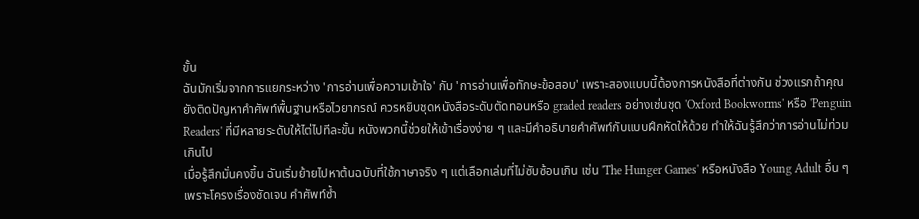ขั้น
ฉันมักเริ่มจากการแยกระหว่าง 'การอ่านเพื่อความเข้าใจ' กับ 'การอ่านเพื่อทักษะข้อสอบ' เพราะสองแบบนี้ต้องการหนังสือที่ต่างกัน ช่วงแรกถ้าคุณยังติดปัญหาคำศัพท์พื้นฐานหรือไวยากรณ์ ควรหยิบชุดหนังสือระดับตัดทอนหรือ graded readers อย่างเช่นชุด 'Oxford Bookworms' หรือ 'Penguin Readers' ที่มีหลายระดับให้ไต่ไปทีละขั้น หนังพวกนี้ช่วยให้เข้าเรื่องง่าย ๆ และมีคำอธิบายคำศัพท์กับแบบฝึกหัดให้ด้วย ทำให้ฉันรู้สึกว่าการอ่านไม่ท่วมเกินไป
เมื่อรู้สึกมั่นคงขึ้น ฉันเริ่มย้ายไปหาต้นฉบับที่ใช้ภาษาจริง ๆ แต่เลือกเล่มที่ไม่ซับซ้อนเกิน เช่น 'The Hunger Games' หรือหนังสือ Young Adult อื่น ๆ เพราะโครงเรื่องชัดเจน คำศัพท์ซ้ำ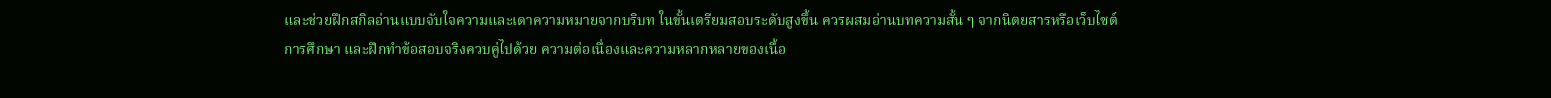และช่วยฝึกสกิลอ่านแบบจับใจความและเดาความหมายจากบริบท ในขั้นเตรียมสอบระดับสูงขึ้น ควรผสมอ่านบทความสั้น ๆ จากนิตยสารหรือเว็บไซต์การศึกษา และฝึกทำข้อสอบจริงควบคู่ไปด้วย ความต่อเนื่องและความหลากหลายของเนื้อ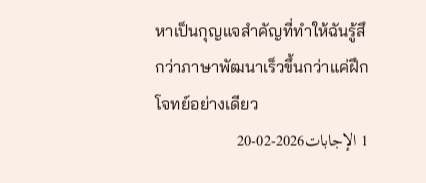หาเป็นกุญแจสำคัญที่ทำให้ฉันรู้สึกว่าภาษาพัฒนาเร็วขึ้นกว่าแค่ฝึกโจทย์อย่างเดียว
1 الإجابات2026-02-20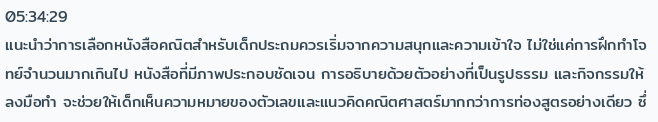05:34:29
แนะนำว่าการเลือกหนังสือคณิตสำหรับเด็กประถมควรเริ่มจากความสนุกและความเข้าใจ ไม่ใช่แค่การฝึกทำโจทย์จำนวนมากเกินไป หนังสือที่มีภาพประกอบชัดเจน การอธิบายด้วยตัวอย่างที่เป็นรูปธรรม และกิจกรรมให้ลงมือทำ จะช่วยให้เด็กเห็นความหมายของตัวเลขและแนวคิดคณิตศาสตร์มากกว่าการท่องสูตรอย่างเดียว ซึ่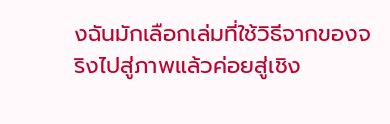งฉันมักเลือกเล่มที่ใช้วิธีจากของจริงไปสู่ภาพแล้วค่อยสู่เชิง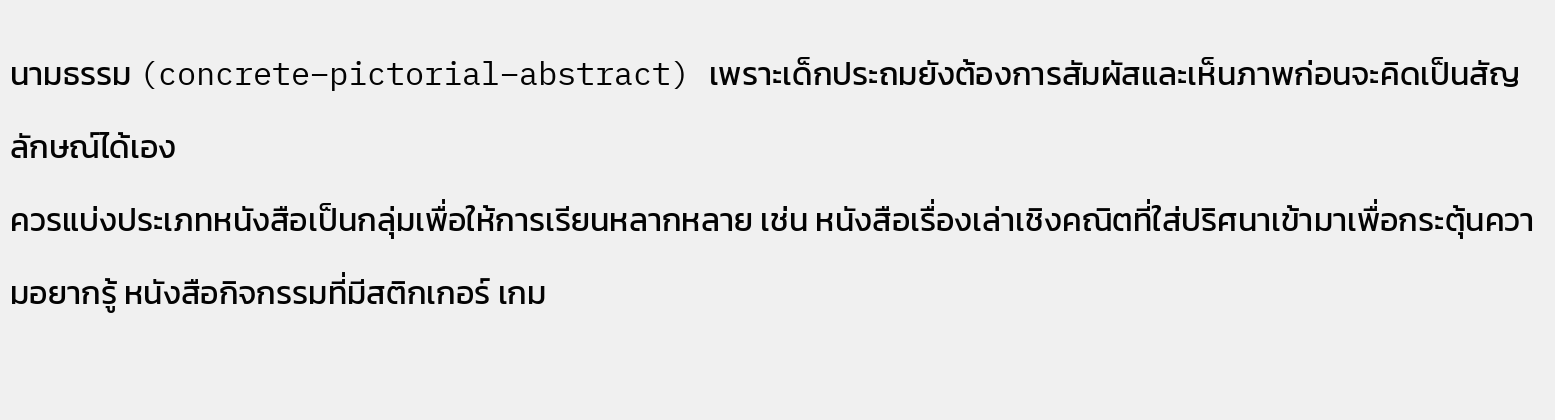นามธรรม (concrete–pictorial–abstract) เพราะเด็กประถมยังต้องการสัมผัสและเห็นภาพก่อนจะคิดเป็นสัญลักษณ์ได้เอง
ควรแบ่งประเภทหนังสือเป็นกลุ่มเพื่อให้การเรียนหลากหลาย เช่น หนังสือเรื่องเล่าเชิงคณิตที่ใส่ปริศนาเข้ามาเพื่อกระตุ้นความอยากรู้ หนังสือกิจกรรมที่มีสติกเกอร์ เกม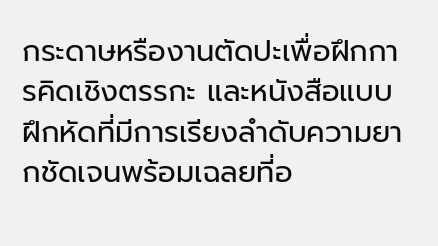กระดาษหรืองานตัดปะเพื่อฝึกการคิดเชิงตรรกะ และหนังสือแบบฝึกหัดที่มีการเรียงลำดับความยากชัดเจนพร้อมเฉลยที่อ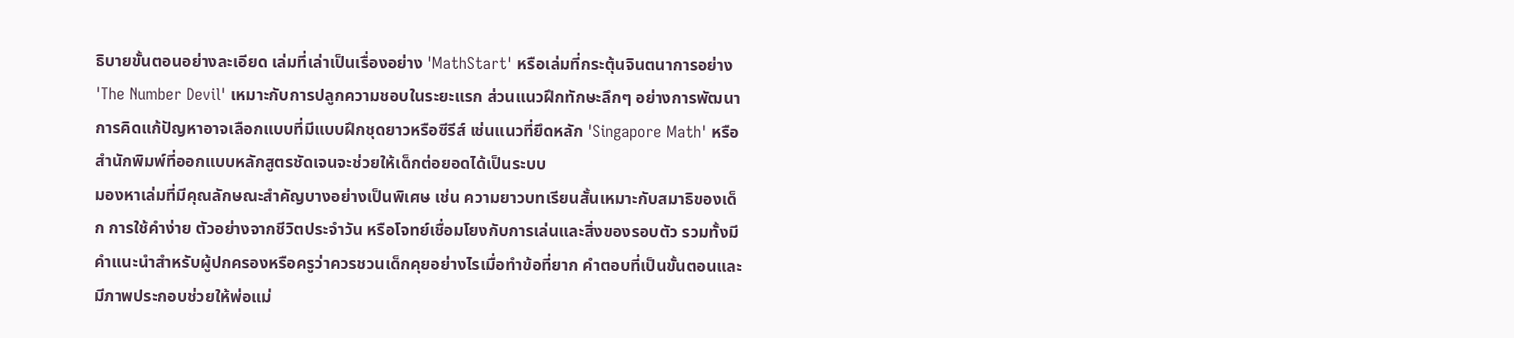ธิบายขั้นตอนอย่างละเอียด เล่มที่เล่าเป็นเรื่องอย่าง 'MathStart' หรือเล่มที่กระตุ้นจินตนาการอย่าง 'The Number Devil' เหมาะกับการปลูกความชอบในระยะแรก ส่วนแนวฝึกทักษะลึกๆ อย่างการพัฒนาการคิดแก้ปัญหาอาจเลือกแบบที่มีแบบฝึกชุดยาวหรือซีรีส์ เช่นแนวที่ยึดหลัก 'Singapore Math' หรือสำนักพิมพ์ที่ออกแบบหลักสูตรชัดเจนจะช่วยให้เด็กต่อยอดได้เป็นระบบ
มองหาเล่มที่มีคุณลักษณะสำคัญบางอย่างเป็นพิเศษ เช่น ความยาวบทเรียนสั้นเหมาะกับสมาธิของเด็ก การใช้คำง่าย ตัวอย่างจากชีวิตประจำวัน หรือโจทย์เชื่อมโยงกับการเล่นและสิ่งของรอบตัว รวมทั้งมีคำแนะนำสำหรับผู้ปกครองหรือครูว่าควรชวนเด็กคุยอย่างไรเมื่อทำข้อที่ยาก คำตอบที่เป็นขั้นตอนและมีภาพประกอบช่วยให้พ่อแม่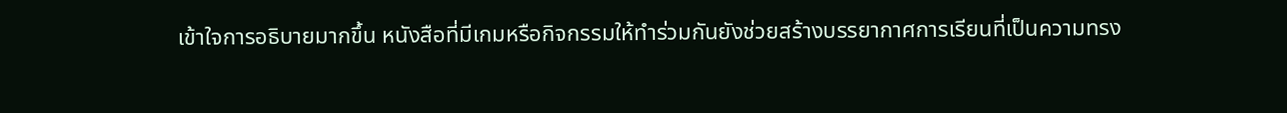เข้าใจการอธิบายมากขึ้น หนังสือที่มีเกมหรือกิจกรรมให้ทำร่วมกันยังช่วยสร้างบรรยากาศการเรียนที่เป็นความทรง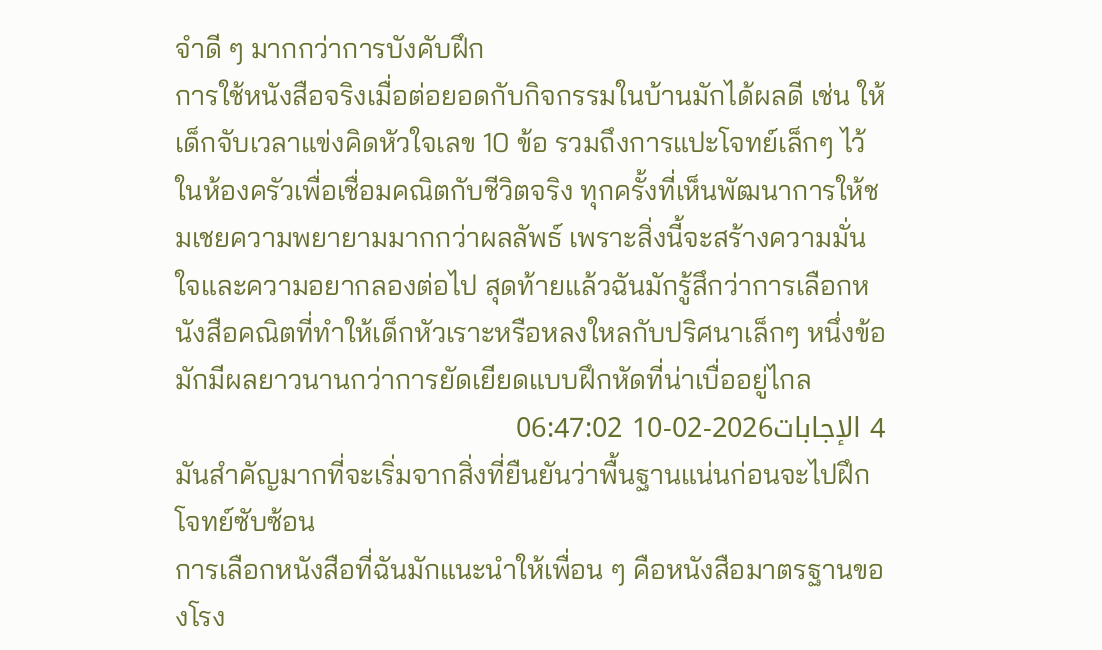จำดี ๆ มากกว่าการบังคับฝึก
การใช้หนังสือจริงเมื่อต่อยอดกับกิจกรรมในบ้านมักได้ผลดี เช่น ให้เด็กจับเวลาแข่งคิดหัวใจเลข 10 ข้อ รวมถึงการแปะโจทย์เล็กๆ ไว้ในห้องครัวเพื่อเชื่อมคณิตกับชีวิตจริง ทุกครั้งที่เห็นพัฒนาการให้ชมเชยความพยายามมากกว่าผลลัพธ์ เพราะสิ่งนี้จะสร้างความมั่นใจและความอยากลองต่อไป สุดท้ายแล้วฉันมักรู้สึกว่าการเลือกหนังสือคณิตที่ทำให้เด็กหัวเราะหรือหลงใหลกับปริศนาเล็กๆ หนึ่งข้อ มักมีผลยาวนานกว่าการยัดเยียดแบบฝึกหัดที่น่าเบื่ออยู่ไกล
4 الإجابات2026-02-10 06:47:02
มันสำคัญมากที่จะเริ่มจากสิ่งที่ยืนยันว่าพื้นฐานแน่นก่อนจะไปฝึกโจทย์ซับซ้อน
การเลือกหนังสือที่ฉันมักแนะนำให้เพื่อน ๆ คือหนังสือมาตรฐานของโรง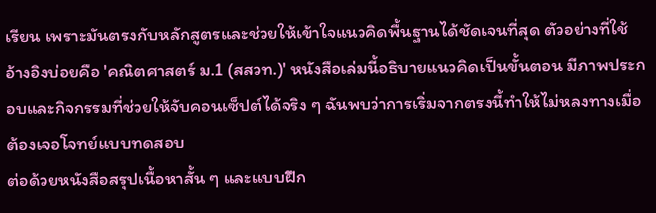เรียน เพราะมันตรงกับหลักสูตรและช่วยให้เข้าใจแนวคิดพื้นฐานได้ชัดเจนที่สุด ตัวอย่างที่ใช้อ้างอิงบ่อยคือ 'คณิตศาสตร์ ม.1 (สสวท.)' หนังสือเล่มนี้อธิบายแนวคิดเป็นขั้นตอน มีภาพประกอบและกิจกรรมที่ช่วยให้จับคอนเซ็ปต์ได้จริง ๆ ฉันพบว่าการเริ่มจากตรงนี้ทำให้ไม่หลงทางเมื่อต้องเจอโจทย์แบบทดสอบ
ต่อด้วยหนังสือสรุปเนื้อหาสั้น ๆ และแบบฝึก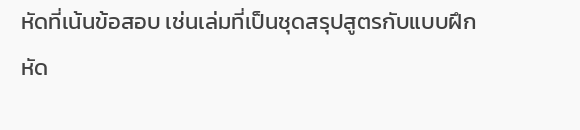หัดที่เน้นข้อสอบ เช่นเล่มที่เป็นชุดสรุปสูตรกับแบบฝึกหัด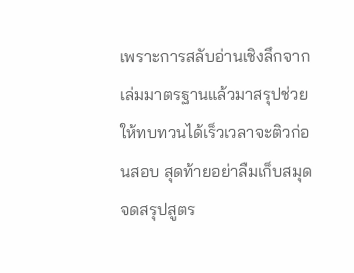เพราะการสลับอ่านเชิงลึกจากเล่มมาตรฐานแล้วมาสรุปช่วยให้ทบทวนได้เร็วเวลาจะติวก่อนสอบ สุดท้ายอย่าลืมเก็บสมุดจดสรุปสูตร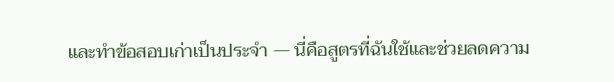และทำข้อสอบเก่าเป็นประจำ — นี่คือสูตรที่ฉันใช้และช่วยลดความ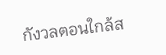กังวลตอนใกล้ส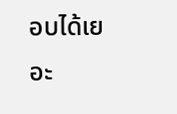อบได้เยอะ